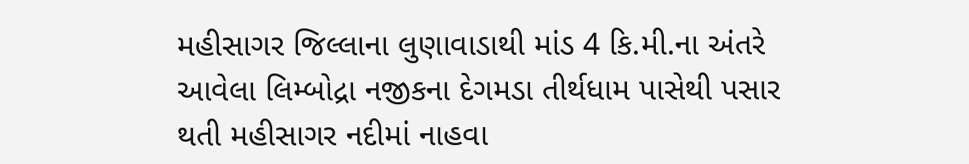મહીસાગર જિલ્લાના લુણાવાડાથી માંડ 4 કિ.મી.ના અંતરે આવેલા લિમ્બોદ્રા નજીકના દેગમડા તીર્થધામ પાસેથી પસાર થતી મહીસાગર નદીમાં નાહવા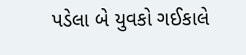પડેલા બે યુવકો ગઈકાલે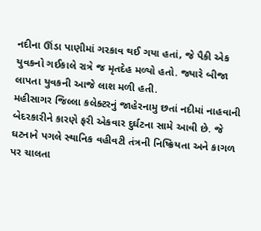નદીના ઊંડા પાણીમાં ગરકાવ થઈ ગયા હતાં, જે પૈકી એક યુવકનો ગઈકાલે રાત્રે જ મૃતદેહ મળ્યો હતો. જ્યારે બીજા લાપતા યુવકની આજે લાશ મળી હતી.
મહીસાગર જિલ્લા કલેક્ટરનું જાહેરનામુ છતાં નદીમાં નાહવાની બેદરકારીને કારણે ફરી એકવાર દુર્ઘટના સામે આવી છે. જે ઘટનાને પગલે સ્થાનિક વહીવટી તંત્રની નિષ્ક્રિયતા અને કાગળ પર ચાલતા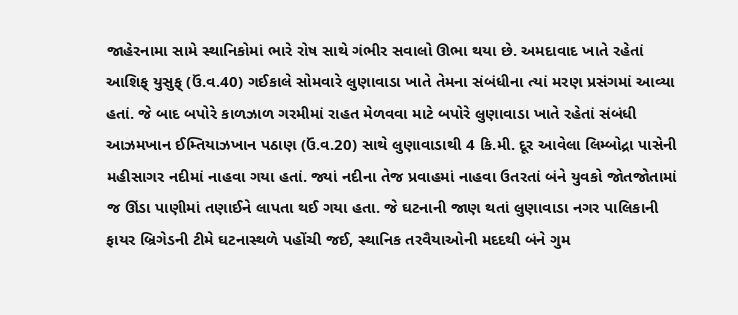જાહેરનામા સામે સ્થાનિકોમાં ભારે રોષ સાથે ગંભીર સવાલો ઊભા થયા છે. અમદાવાદ ખાતે રહેતાં આશિફ્ યુસુફ્ (ઉં.વ.40) ગઈકાલે સોમવારે લુણાવાડા ખાતે તેમના સંબંધીના ત્યાં મરણ પ્રસંગમાં આવ્યા હતાં. જે બાદ બપોરે કાળઝાળ ગરમીમાં રાહત મેળવવા માટે બપોરે લુણાવાડા ખાતે રહેતાં સંબંધી આઝમખાન ઈમ્તિયાઝખાન પઠાણ (ઉં.વ.20) સાથે લુણાવાડાથી 4 કિ.મી. દૂર આવેલા લિમ્બોદ્રા પાસેની મહીસાગર નદીમાં નાહવા ગયા હતાં. જ્યાં નદીના તેજ પ્રવાહમાં નાહવા ઉતરતાં બંને યુવકો જોતજોતામાં જ ઊંડા પાણીમાં તણાઈને લાપતા થઈ ગયા હતા. જે ઘટનાની જાણ થતાં લુણાવાડા નગર પાલિકાની ફાયર બ્રિગેડની ટીમે ઘટનાસ્થળે પહોંચી જઈ, સ્થાનિક તરવૈયાઓની મદદથી બંને ગુમ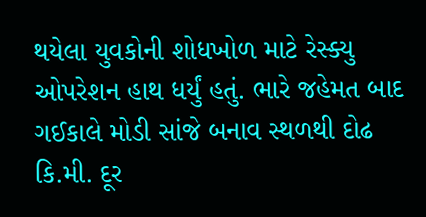થયેલા યુવકોની શોધખોળ માટે રેસ્ક્યુ ઓપરેશન હાથ ધર્યું હતું. ભારે જહેમત બાદ ગઈકાલે મોડી સાંજે બનાવ સ્થળથી દોઢ કિ.મી. દૂર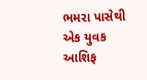ભમરા પાસેથી એક યુવક આશિફ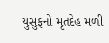યુસુફનો મૃતદેહ મળી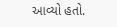આવ્યો હતો.